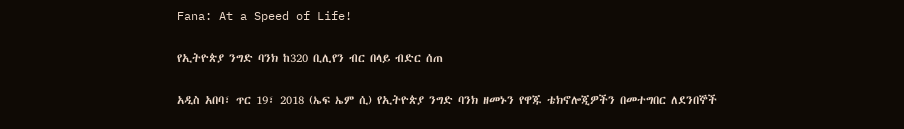Fana: At a Speed of Life!

የኢትዮጵያ ንግድ ባንክ ከ320 ቢሊየን ብር በላይ ብድር ሰጠ

አዲስ አበባ፣ ጥር 19፣ 2018 (ኤፍ ኤም ሲ) የኢትዮጵያ ንግድ ባንክ ዘመኑን የዋጁ ቴክኖሎጂዎችን በመተግበር ለደንበኞች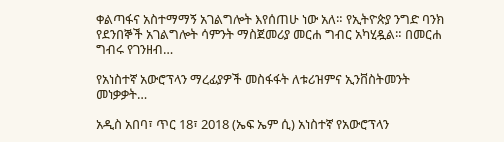ቀልጣፋና አስተማማኝ አገልግሎት እየሰጠሁ ነው አለ። የኢትዮጵያ ንግድ ባንክ የደንበኞች አገልግሎት ሳምንት ማስጀመሪያ መርሐ ግብር አካሂዷል። በመርሐ ግብሩ የገንዘብ…

የአነስተኛ አውሮፕላን ማረፊያዎች መስፋፋት ለቱሪዝምና ኢንቨስትመንት መነቃቃት…

አዲስ አበባ፣ ጥር 18፣ 2018 (ኤፍ ኤም ሲ) አነስተኛ የአውሮፕላን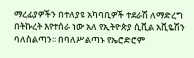ማረፊያዎችን በተለያዩ አካባቢዎች ተደራሽ ለማድረግ በትኩረት እየተሰራ ነው አለ የኢትዮጵያ ሲቪል አቪዬሽን ባለስልጣን፡፡ በባለሥልጣኑ የኤሮድሮም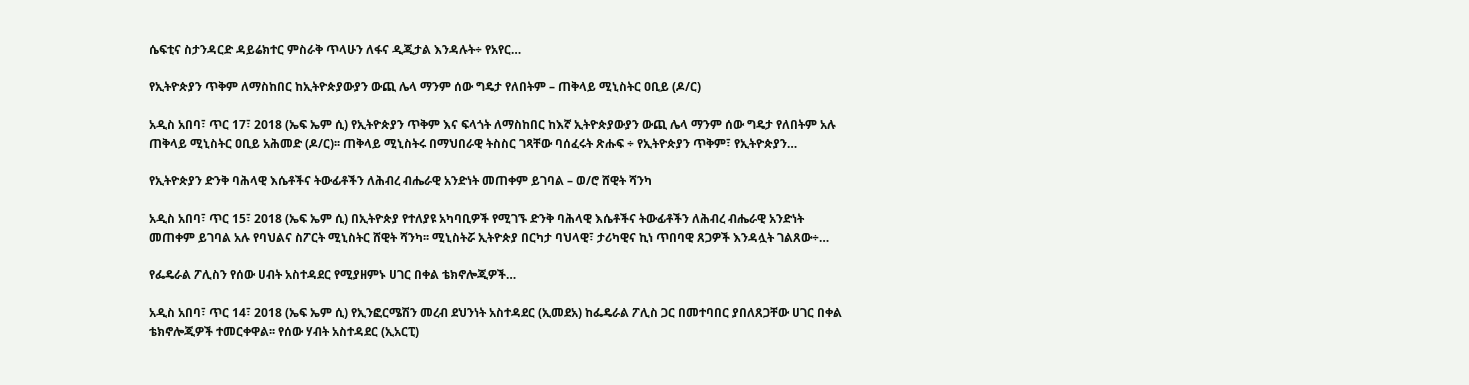ሴፍቲና ስታንዳርድ ዳይሬክተር ምስራቅ ጥላሁን ለፋና ዲጂታል እንዳሉት÷ የአየር…

የኢትዮጵያን ጥቅም ለማስከበር ከኢትዮጵያውያን ውጪ ሌላ ማንም ሰው ግዴታ የለበትም – ጠቅላይ ሚኒስትር ዐቢይ (ዶ/ር)

አዲስ አበባ፣ ጥር 17፣ 2018 (ኤፍ ኤም ሲ) የኢትዮጵያን ጥቅም እና ፍላጎት ለማስከበር ከእኛ ኢትዮጵያውያን ውጪ ሌላ ማንም ሰው ግዴታ የለበትም አሉ ጠቅላይ ሚኒስትር ዐቢይ አሕመድ (ዶ/ር)፡፡ ጠቅላይ ሚኒስትሩ በማህበራዊ ትስስር ገጻቸው ባሰፈሩት ጽሑፍ ÷ የኢትዮጵያን ጥቅም፣ የኢትዮጵያን…

የኢትዮጵያን ድንቅ ባሕላዊ እሴቶችና ትውፊቶችን ለሕብረ ብሔራዊ አንድነት መጠቀም ይገባል – ወ/ሮ ሸዊት ሻንካ

አዲስ አበባ፣ ጥር 15፣ 2018 (ኤፍ ኤም ሲ) በኢትዮጵያ የተለያዩ አካባቢዎች የሚገኙ ድንቅ ባሕላዊ እሴቶችና ትውፊቶችን ለሕብረ ብሔራዊ አንድነት መጠቀም ይገባል አሉ የባህልና ስፖርት ሚኒስትር ሸዊት ሻንካ፡፡ ሚኒስትሯ ኢትዮጵያ በርካታ ባህላዊ፣ ታሪካዊና ኪነ ጥበባዊ ጸጋዎች እንዳሏት ገልጸው÷…

የፌዴራል ፖሊስን የሰው ሀብት አስተዳደር የሚያዘምኑ ሀገር በቀል ቴክኖሎጂዎች…

አዲስ አበባ፣ ጥር 14፣ 2018 (ኤፍ ኤም ሲ) የኢንፎርሜሽን መረብ ደህንነት አስተዳደር (ኢመደአ) ከፌዴራል ፖሊስ ጋር በመተባበር ያበለጸጋቸው ሀገር በቀል ቴክኖሎጂዎች ተመርቀዋል፡፡ የሰው ሃብት አስተዳደር (ኢአርፒ)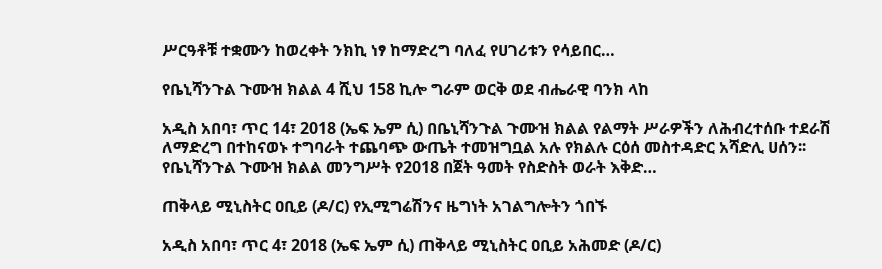ሥርዓቶቹ ተቋሙን ከወረቀት ንክኪ ነፃ ከማድረግ ባለፈ የሀገሪቱን የሳይበር…

የቤኒሻንጉል ጉሙዝ ክልል 4 ሺህ 158 ኪሎ ግራም ወርቅ ወደ ብሔራዊ ባንክ ላከ

አዲስ አበባ፣ ጥር 14፣ 2018 (ኤፍ ኤም ሲ) በቤኒሻንጉል ጉሙዝ ክልል የልማት ሥራዎችን ለሕብረተሰቡ ተደራሽ ለማድረግ በተከናወኑ ተግባራት ተጨባጭ ውጤት ተመዝግቧል አሉ የክልሉ ርዕሰ መስተዳድር አሻድሊ ሀሰን፡፡ የቤኒሻንጉል ጉሙዝ ክልል መንግሥት የ2018 በጀት ዓመት የስድስት ወራት እቅድ…

ጠቅላይ ሚኒስትር ዐቢይ (ዶ/ር) የኢሚግሬሽንና ዜግነት አገልግሎትን ጎበኙ

አዲስ አበባ፣ ጥር 4፣ 2018 (ኤፍ ኤም ሲ) ጠቅላይ ሚኒስትር ዐቢይ አሕመድ (ዶ/ር)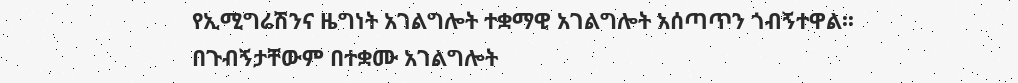የኢሚግሬሽንና ዜግነት አገልግሎት ተቋማዊ አገልግሎት አሰጣጥን ጎብኝተዋል፡፡ በጉብኝታቸውም በተቋሙ አገልግሎት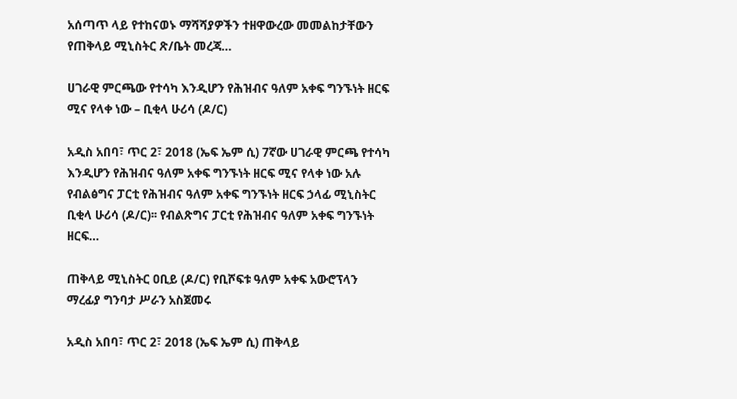አሰጣጥ ላይ የተከናወኑ ማሻሻያዎችን ተዘዋውረው መመልከታቸውን የጠቅላይ ሚኒስትር ጽ/ቤት መረጃ…

ሀገራዊ ምርጫው የተሳካ እንዲሆን የሕዝብና ዓለም አቀፍ ግንኙነት ዘርፍ ሚና የላቀ ነው – ቢቂላ ሁሪሳ (ዶ/ር)

አዲስ አበባ፣ ጥር 2፣ 2018 (ኤፍ ኤም ሲ) 7ኛው ሀገራዊ ምርጫ የተሳካ እንዲሆን የሕዝብና ዓለም አቀፍ ግንኙነት ዘርፍ ሚና የላቀ ነው አሉ የብልፅግና ፓርቲ የሕዝብና ዓለም አቀፍ ግንኙነት ዘርፍ ኃላፊ ሚኒስትር ቢቂላ ሁሪሳ (ዶ/ር)፡፡ የብልጽግና ፓርቲ የሕዝብና ዓለም አቀፍ ግንኙነት ዘርፍ…

ጠቅላይ ሚኒስትር ዐቢይ (ዶ/ር) የቢሾፍቱ ዓለም አቀፍ አውሮፕላን ማረፊያ ግንባታ ሥራን አስጀመሩ

አዲስ አበባ፣ ጥር 2፣ 2018 (ኤፍ ኤም ሲ) ጠቅላይ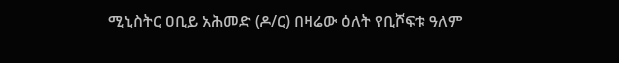ሚኒስትር ዐቢይ አሕመድ (ዶ/ር) በዛሬው ዕለት የቢሾፍቱ ዓለም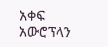አቀፍ አውሮፕላን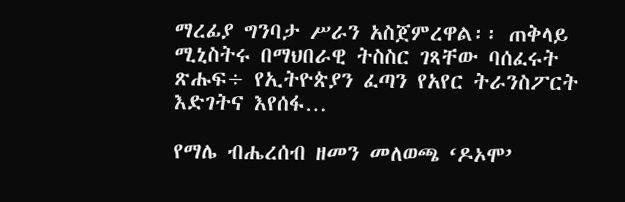ማረፊያ ግንባታ ሥራን አስጀምረዋል፡፡ ጠቅላይ ሚኒስትሩ በማህበራዊ ትስስር ገጻቸው ባሰፈሩት ጽሑፍ÷ የኢትዮጵያን ፈጣን የአየር ትራንስፖርት እድገትና እየሰፋ…

የማሌ ብሔረሰብ ዘመን መለወጫ ‘ዶኦሞ’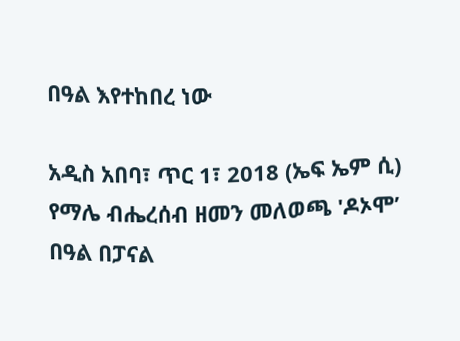በዓል እየተከበረ ነው

አዲስ አበባ፣ ጥር 1፣ 2018 (ኤፍ ኤም ሲ) የማሌ ብሔረሰብ ዘመን መለወጫ 'ዶኦሞ’ በዓል በፓናል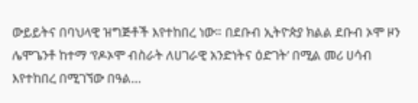ውይይትና በባህላዊ ዝግጅቶች እየተከበረ ነው። በደቡብ ኢትዮጵያ ክልል ደቡብ ኦሞ ዞን ሌሞጌንቶ ከተማ ‘የዶኦሞ ብስራት ለሀገራዊ አንድነትና ዕድገት’ በሚል መሪ ሀሳብ እየተከበረ በሚገኘው በዓል…